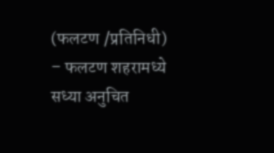(फलटण /प्रतिनिधी) – फलटण शहरामध्ये सध्या अनुचित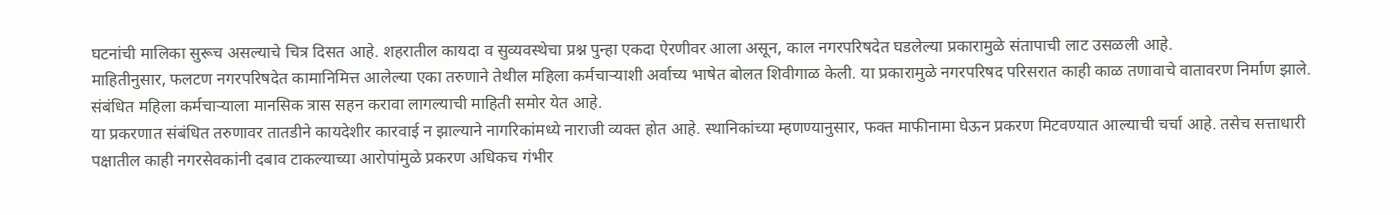घटनांची मालिका सुरूच असल्याचे चित्र दिसत आहे. शहरातील कायदा व सुव्यवस्थेचा प्रश्न पुन्हा एकदा ऐरणीवर आला असून, काल नगरपरिषदेत घडलेल्या प्रकारामुळे संतापाची लाट उसळली आहे.
माहितीनुसार, फलटण नगरपरिषदेत कामानिमित्त आलेल्या एका तरुणाने तेथील महिला कर्मचाऱ्याशी अर्वाच्य भाषेत बोलत शिवीगाळ केली. या प्रकारामुळे नगरपरिषद परिसरात काही काळ तणावाचे वातावरण निर्माण झाले. संबंधित महिला कर्मचाऱ्याला मानसिक त्रास सहन करावा लागल्याची माहिती समोर येत आहे.
या प्रकरणात संबंधित तरुणावर तातडीने कायदेशीर कारवाई न झाल्याने नागरिकांमध्ये नाराजी व्यक्त होत आहे. स्थानिकांच्या म्हणण्यानुसार, फक्त माफीनामा घेऊन प्रकरण मिटवण्यात आल्याची चर्चा आहे. तसेच सत्ताधारी पक्षातील काही नगरसेवकांनी दबाव टाकल्याच्या आरोपांमुळे प्रकरण अधिकच गंभीर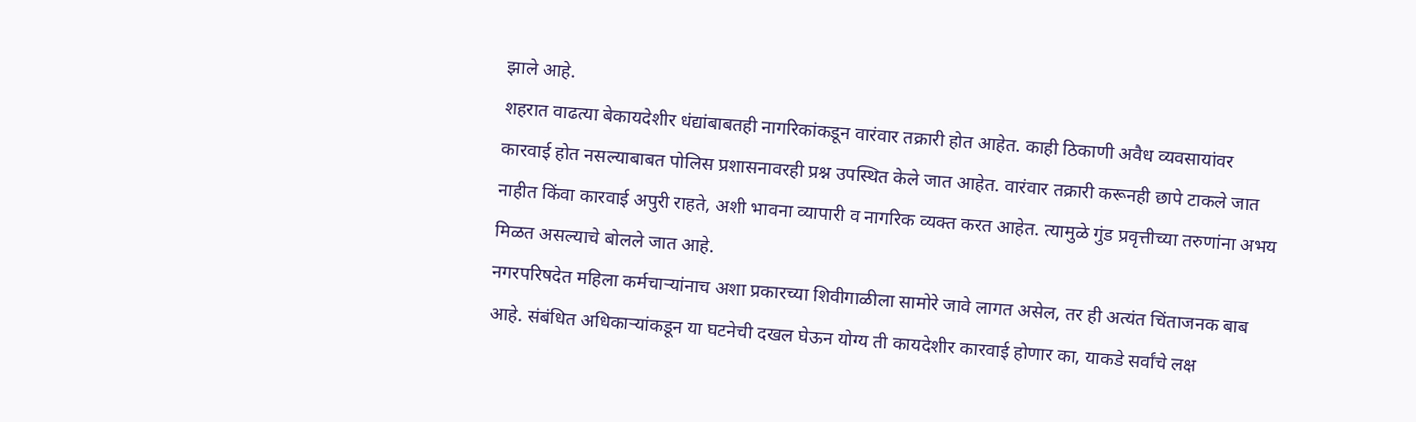झाले आहे.
शहरात वाढत्या बेकायदेशीर धंद्यांबाबतही नागरिकांकडून वारंवार तक्रारी होत आहेत. काही ठिकाणी अवैध व्यवसायांवर कारवाई होत नसल्याबाबत पोलिस प्रशासनावरही प्रश्न उपस्थित केले जात आहेत. वारंवार तक्रारी करूनही छापे टाकले जात नाहीत किंवा कारवाई अपुरी राहते, अशी भावना व्यापारी व नागरिक व्यक्त करत आहेत. त्यामुळे गुंड प्रवृत्तीच्या तरुणांना अभय मिळत असल्याचे बोलले जात आहे.
नगरपरिषदेत महिला कर्मचाऱ्यांनाच अशा प्रकारच्या शिवीगाळीला सामोरे जावे लागत असेल, तर ही अत्यंत चिंताजनक बाब आहे. संबंधित अधिकाऱ्यांकडून या घटनेची दखल घेऊन योग्य ती कायदेशीर कारवाई होणार का, याकडे सर्वांचे लक्ष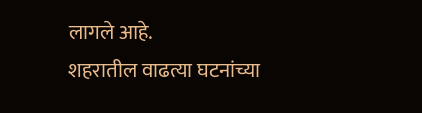लागले आहे.
शहरातील वाढत्या घटनांच्या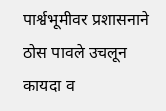पार्श्वभूमीवर प्रशासनाने ठोस पावले उचलून कायदा व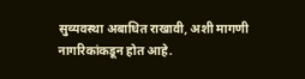सुव्यवस्था अबाधित राखावी, अशी मागणी नागरिकांकडून होत आहे.